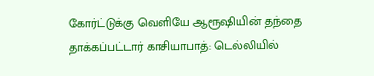கோர்ட்டுக்கு வெளியே ஆரூஷியின் தந்தை தாக்கப்பட்டார் காசியாபாத்: டெல்லியில்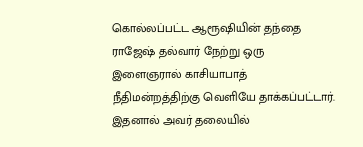கொல்லப்பட்ட ஆரூஷியின் தந்தை ராஜேஷ் தல்வார் நேற்று ஒரு இளைஞரால் காசியாபாத் நீதிமன்றத்திற்கு வெளியே தாக்கப்பட்டார். இதனால் அவர் தலையில்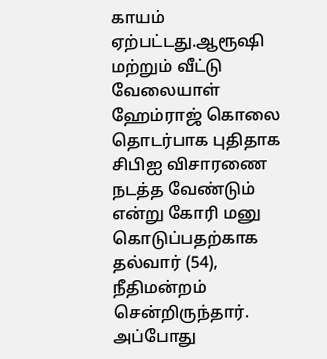காயம் ஏற்பட்டது.ஆரூஷி மற்றும் வீட்டு வேலையாள் ஹேம்ராஜ் கொலை தொடர்பாக புதிதாக சிபிஐ விசாரணை நடத்த வேண்டும் என்று கோரி மனு கொடுப்பதற்காக தல்வார் (54), நீதிமன்றம் சென்றிருந்தார். அப்போது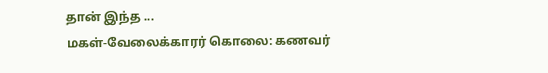தான் இந்த ...
மகள்-வேலைக்காரர் கொலை: கணவர்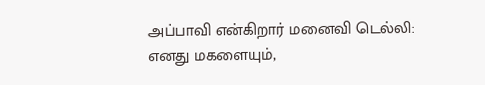அப்பாவி என்கிறார் மனைவி டெல்லி: எனது மகளையும்,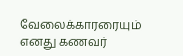வேலைக்காரரையும் எனது கணவர்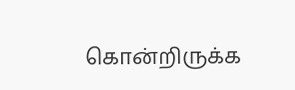கொன்றிருக்க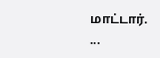மாட்டார். ...